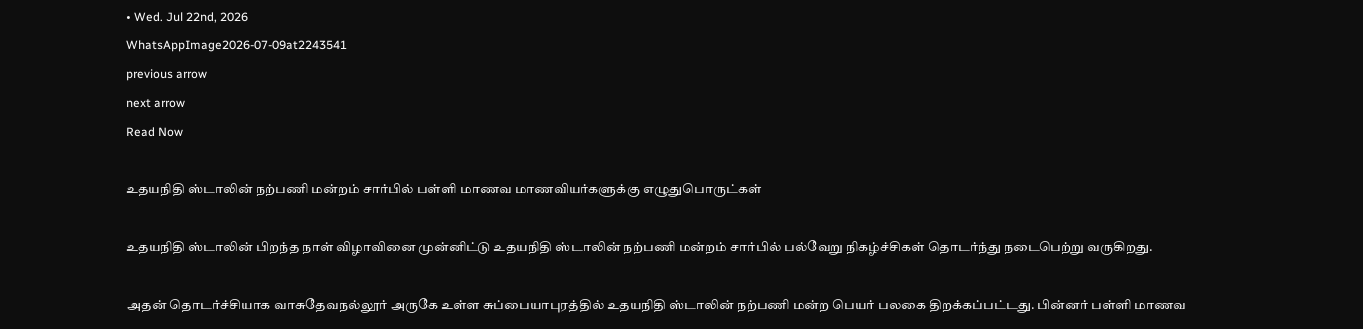• Wed. Jul 22nd, 2026
WhatsAppImage2026-07-09at2243541
previous arrow
next arrow
Read Now

உதயநிதி ஸ்டாலின் நற்பணி மன்றம் சார்பில் பள்ளி மாணவ மாணவியர்களுக்கு எழுதுபொருட்கள்

உதயநிதி ஸ்டாலின் பிறந்த நாள் விழாவினை முன்னிட்டு உதயநிதி ஸ்டாலின் நற்பணி மன்றம் சார்பில் பல்வேறு நிகழ்ச்சிகள் தொடர்ந்து நடைபெற்று வருகிறது.

அதன் தொடர்ச்சியாக வாசுதேவநல்லூர் அருகே உள்ள சுப்பையாபுரத்தில் உதயநிதி ஸ்டாலின் நற்பணி மன்ற பெயர் பலகை திறக்கப்பட்டது. பின்னர் பள்ளி மாணவ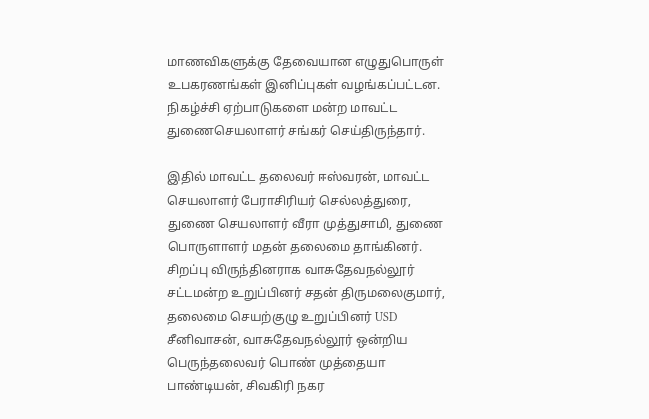மாணவிகளுக்கு தேவையான எழுதுபொருள் உபகரணங்கள் இனிப்புகள் வழங்கப்பட்டன. நிகழ்ச்சி ஏற்பாடுகளை மன்ற மாவட்ட துணைசெயலாளர் சங்கர் செய்திருந்தார்.

இதில் மாவட்ட தலைவர் ஈஸ்வரன், மாவட்ட செயலாளர் பேராசிரியர் செல்லத்துரை, துணை செயலாளர் வீரா முத்துசாமி, துணை பொருளாளர் மதன் தலைமை தாங்கினர். சிறப்பு விருந்தினராக வாசுதேவநல்லூர் சட்டமன்ற உறுப்பினர் சதன் திருமலைகுமார், தலைமை செயற்குழு உறுப்பினர் USD சீனிவாசன், வாசுதேவநல்லூர் ஒன்றிய பெருந்தலைவர் பொண் முத்தையா பாண்டியன், சிவகிரி நகர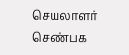செயலாளர் செண்பக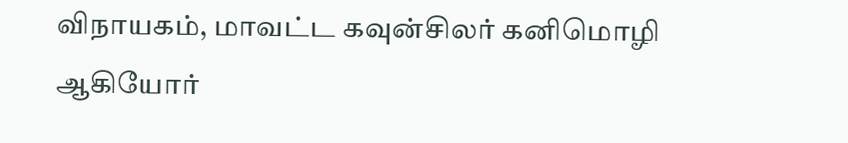விநாயகம், மாவட்ட கவுன்சிலர் கனிமொழி ஆகியோர்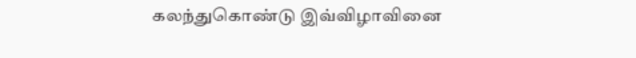கலந்துகொண்டு இவ்விழாவினை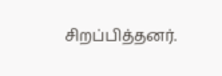சிறப்பித்தனர்.